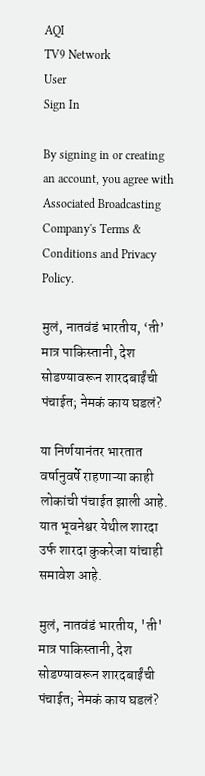AQI
TV9 Network
User
Sign In

By signing in or creating an account, you agree with Associated Broadcasting Company's Terms & Conditions and Privacy Policy.

मुलं, नातवंडं भारतीय, ‘ती’ मात्र पाकिस्तानी, देश सोडण्यावरून शारदबाईंची पंचाईत; नेमकं काय घडलं?

या निर्णयानंतर भारतात वर्षानुवर्षे राहणाऱ्या काही लोकांची पंचाईत झाली आहे. यात भूवनेश्वर येथील शारदा उर्फ शारदा कुकरेजा यांचाही समावेश आहे.

मुलं, नातवंडं भारतीय, 'ती' मात्र पाकिस्तानी, देश सोडण्यावरून शारदबाईंची पंचाईत; नेमकं काय घडलं?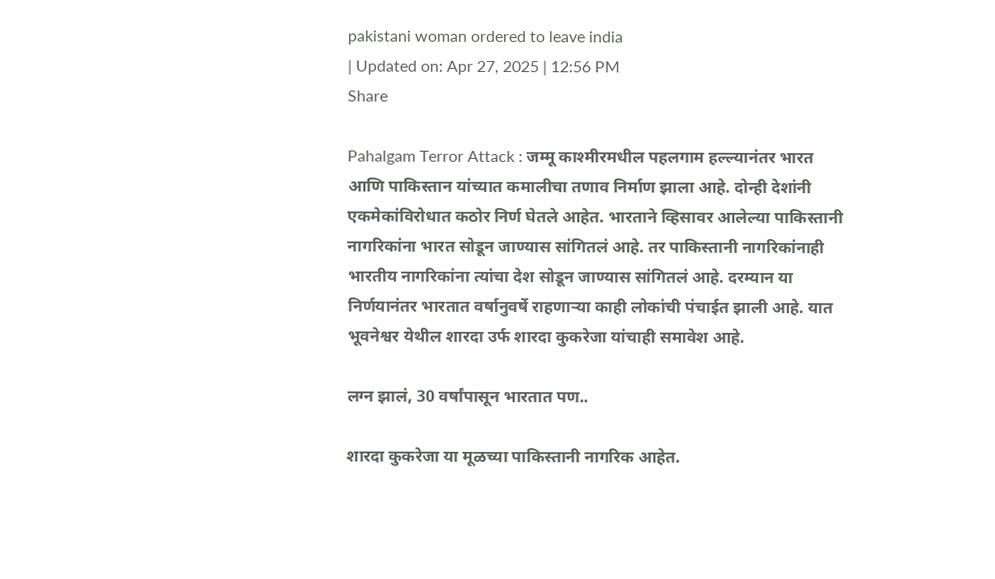pakistani woman ordered to leave india
| Updated on: Apr 27, 2025 | 12:56 PM
Share

Pahalgam Terror Attack : जम्मू काश्मीरमधील पहलगाम हल्ल्यानंतर भारत आणि पाकिस्तान यांच्यात कमालीचा तणाव निर्माण झाला आहे. दोन्ही देशांनी एकमेकांविरोधात कठोर निर्ण घेतले आहेत. भारताने व्हिसावर आलेल्या पाकिस्तानी नागरिकांना भारत सोडून जाण्यास सांगितलं आहे. तर पाकिस्तानी नागरिकांनाही भारतीय नागरिकांना त्यांचा देश सोडून जाण्यास सांगितलं आहे. दरम्यान या निर्णयानंतर भारतात वर्षानुवर्षे राहणाऱ्या काही लोकांची पंचाईत झाली आहे. यात भूवनेश्वर येथील शारदा उर्फ शारदा कुकरेजा यांचाही समावेश आहे.

लग्न झालं, 30 वर्षांपासून भारतात पण..

शारदा कुकरेजा या मूळच्या पाकिस्तानी नागरिक आहेत.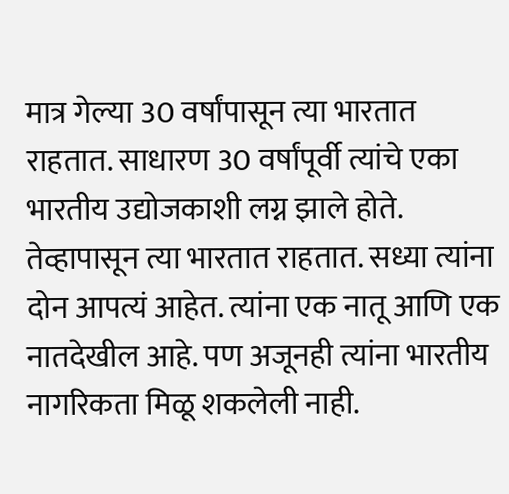मात्र गेल्या 30 वर्षांपासून त्या भारतात राहतात. साधारण 30 वर्षांपूर्वी त्यांचे एका भारतीय उद्योजकाशी लग्न झाले होते. तेव्हापासून त्या भारतात राहतात. सध्या त्यांना दोन आपत्यं आहेत. त्यांना एक नातू आणि एक नातदेखील आहे. पण अजूनही त्यांना भारतीय नागरिकता मिळू शकलेली नाही.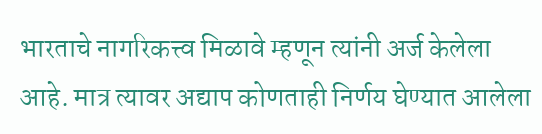भारताचे नागरिकत्त्व मिळावे म्हणून त्यांनी अर्ज केलेला आहे. मात्र त्यावर अद्याप कोणताही निर्णय घेण्यात आलेला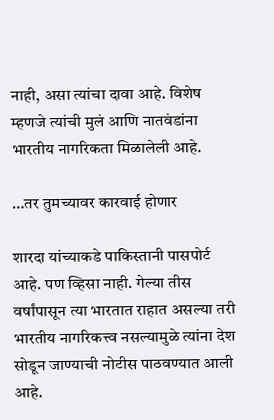नाही, असा त्यांचा दावा आहे. विशेष म्हणजे त्यांची मुलं आणि नातवंडांना भारतीय नागरिकता मिळालेली आहे.

…तर तुमच्यावर कारवाई होणार

शारदा यांच्याकडे पाकिस्तानी पासपोर्ट आहे. पण व्हिसा नाही. गेल्या तीस वर्षांपासून त्या भारतात राहात असल्या तरी भारतीय नागरिकत्त्व नसल्यामुळे त्यांना देश सोडून जाण्याची नोटीस पाठवण्यात आली आहे.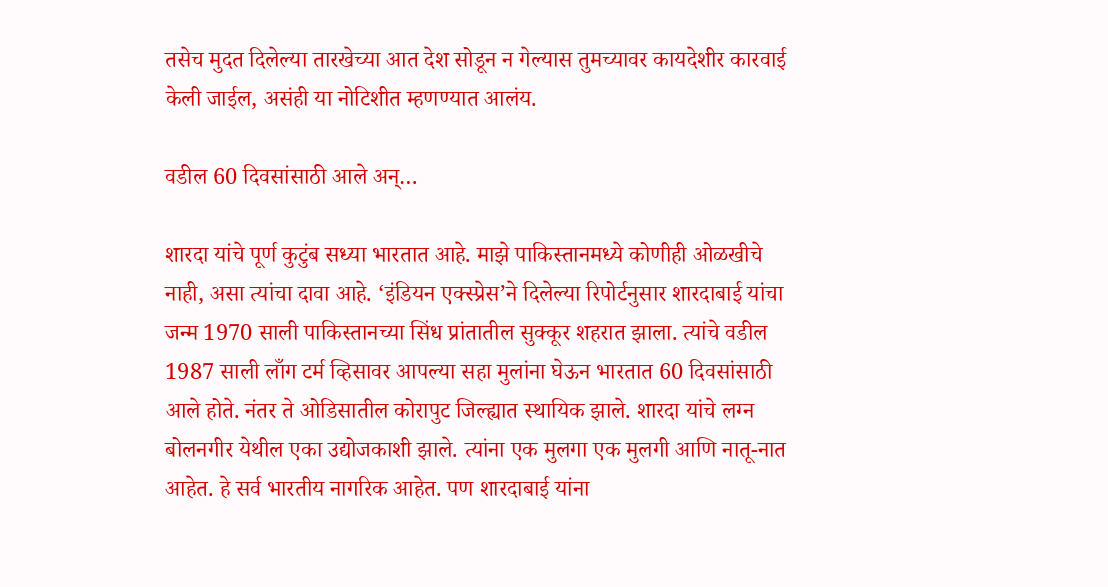तसेच मुदत दिलेल्या तारखेच्या आत देश सोडून न गेल्यास तुमच्यावर कायदेशीर कारवाई केली जाईल, असंही या नोटिशीत म्हणण्यात आलंय.

वडील 60 दिवसांसाठी आले अन्…

शारदा यांचे पूर्ण कुटुंब सध्या भारतात आहे. माझे पाकिस्तानमध्ये कोणीही ओळखीचे नाही, असा त्यांचा दावा आहे. ‘इंडियन एक्स्प्रेस’ने दिलेल्या रिपोर्टनुसार शारदाबाई यांचा जन्म 1970 साली पाकिस्तानच्या सिंध प्रांतातील सुक्कूर शहरात झाला. त्यांचे वडील 1987 साली लाँग टर्म व्हिसावर आपल्या सहा मुलांना घेऊन भारतात 60 दिवसांसाठी आले होते. नंतर ते ओडिसातील कोरापुट जिल्ह्यात स्थायिक झाले. शारदा यांचे लग्न बोलनगीर येथील एका उद्योजकाशी झाले. त्यांना एक मुलगा एक मुलगी आणि नातू-नात आहेत. हे सर्व भारतीय नागरिक आहेत. पण शारदाबाई यांना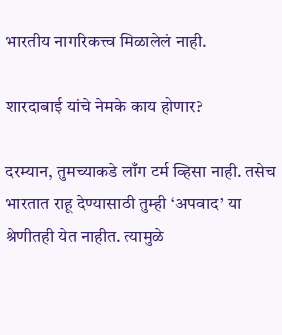भारतीय नागरिकत्त्व मिळालेलं नाही.

शारदाबाई यांचे नेमके काय होणार?

दरम्यान, तुमच्याकडे लाँग टर्म व्हिसा नाही. तसेच भारतात राहू देण्यासाठी तुम्ही ‘अपवाद’ या श्रेणीतही येत नाहीत. त्यामुळे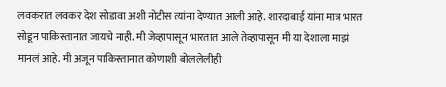लवकरात लवकर देश सोडावा अशी नोटीस त्यांना देण्यात आली आहे. शारदाबाई यांना मात्र भारत सोडून पाकिस्तानात जायचे नाही. मी जेव्हापासून भारतात आले तेव्हापासून मी या देशाला माझं मानलं आहे. मी अजून पाकिस्तानात कोणाशी बोललेलीही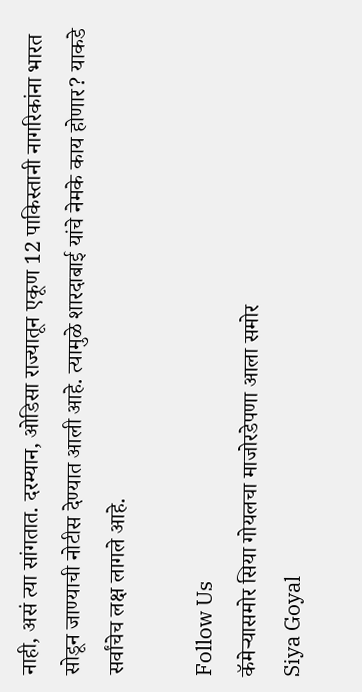नाही, असं त्या सांगतात. दरम्यान, ओडिसा राज्यातून एकूण 12 पाकिस्तानी नागरिकांना भारत सोडून जाण्याची नोटीस देण्यात आली आहे. त्यामुळे शारदाबाई यांचे नेमके काय होणार? याकडे सर्वांचेच लक्ष लागले आहे.

Follow Us
कॅमेऱ्यासमोर सिया गोयलचा माजोरडेपणा आला समोर
Siya Goyal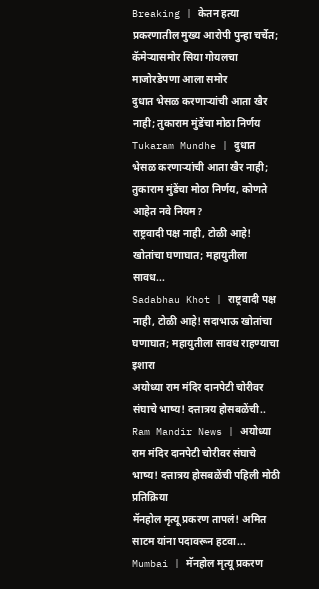Breaking | केतन हत्या प्रकरणातील मुख्य आरोपी पुन्हा चर्चेत; कॅमेऱ्यासमोर सिया गोयलचा माजोरडेपणा आला समोर
दुधात भेसळ करणाऱ्यांची आता खैर नाही; तुकाराम मुंडेंचा मोठा निर्णय
Tukaram Mundhe | दुधात भेसळ करणाऱ्यांची आता खैर नाही; तुकाराम मुंडेंचा मोठा निर्णय, कोणते आहेत नवे नियम?
राष्ट्रवादी पक्ष नाही, टोळी आहे! खोतांचा घणाघात; महायुतीला सावध...
Sadabhau Khot | राष्ट्रवादी पक्ष नाही, टोळी आहे! सदाभाऊ खोतांचा घणाघात; महायुतीला सावध राहण्याचा इशारा
अयोध्या राम मंदिर दानपेटी चोरीवर संघाचे भाष्य! दत्तात्रय होसबळेंची..
Ram Mandir News | अयोध्या राम मंदिर दानपेटी चोरीवर संघाचे भाष्य! दत्तात्रय होसबळेंची पहिली मोठी प्रतिक्रिया
मॅनहोल मृत्यू प्रकरण तापलं! अमित साटम यांना पदावरून हटवा...
Mumbai | मॅनहोल मृत्यू प्रकरण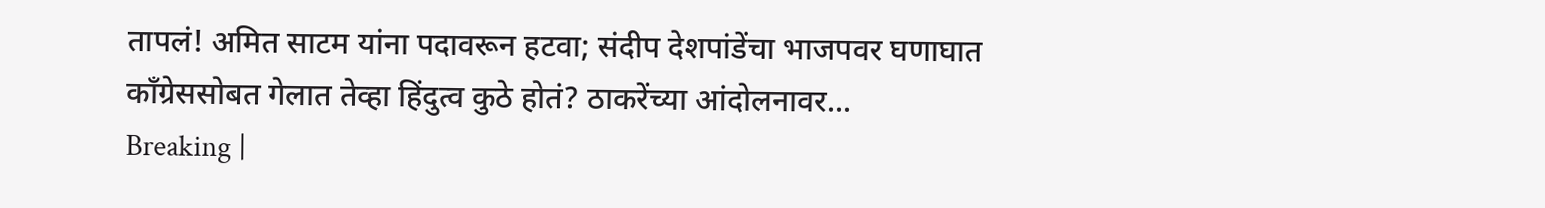तापलं! अमित साटम यांना पदावरून हटवा; संदीप देशपांडेंचा भाजपवर घणाघात
काँग्रेससोबत गेलात तेव्हा हिंदुत्व कुठे होतं? ठाकरेंच्या आंदोलनावर...
Breaking |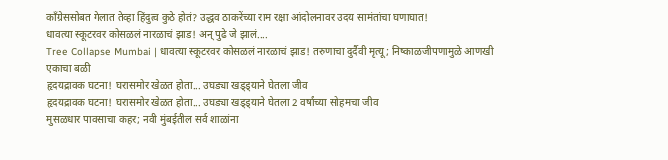काँग्रेससोबत गेलात तेव्हा हिंदुत्व कुठे होतं? उद्धव ठाकरेंच्या राम रक्षा आंदोलनावर उदय सामंतांचा घणाघात!
धावत्या स्कूटरवर कोसळलं नारळाचं झाड! अन् पुढे जे झालं....
Tree Collapse Mumbai | धावत्या स्कूटरवर कोसळलं नारळाचं झाड! तरुणाचा दुर्दैवी मृत्यू; निष्काळजीपणामुळे आणखी एकाचा बळी
हृदयद्रावक घटना! घरासमोर खेळत होता... उघड्या खड्ड्याने घेतला जीव
हृदयद्रावक घटना! घरासमोर खेळत होता... उघड्या खड्ड्याने घेतला 2 वर्षांच्या सोहमचा जीव
मुसळधार पावसाचा कहर; नवी मुंबईतील सर्व शाळांना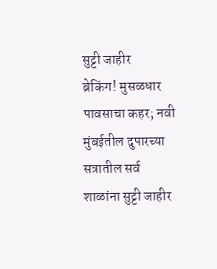सुट्टी जाहीर
ब्रेकिंग! मुसळधार पावसाचा कहर; नवी मुंबईतील दुपारच्या सत्रातील सर्व शाळांना सुट्टी जाहीर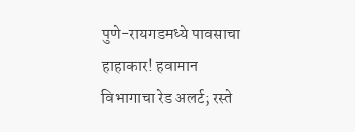पुणे-रायगडमध्ये पावसाचा हाहाकार! हवामान विभागाचा रेड अलर्ट; रस्ते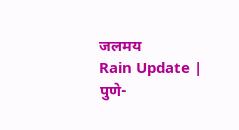जलमय
Rain Update | पुणे-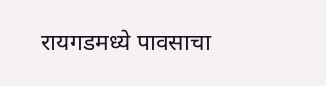रायगडमध्ये पावसाचा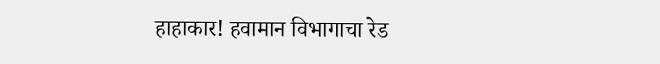हाहाकार! हवामान विभागाचा रेड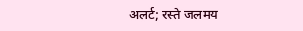अलर्ट; रस्ते जलमय